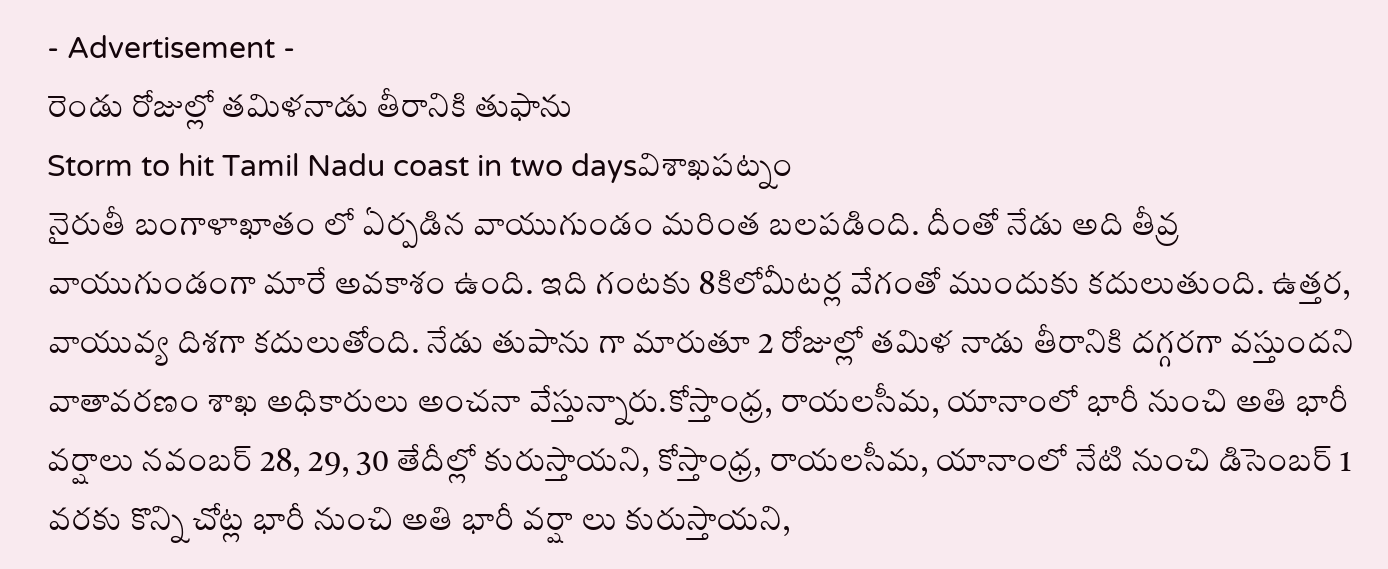- Advertisement -
రెండు రోజుల్లో తమిళనాడు తీరానికి తుఫాను
Storm to hit Tamil Nadu coast in two daysవిశాఖపట్నం
నైరుతీ బంగాళాఖాతం లో ఏర్పడిన వాయుగుండం మరింత బలపడింది. దీంతో నేడు అది తీవ్ర వాయుగుండంగా మారే అవకాశం ఉంది. ఇది గంటకు 8కిలోమీటర్ల వేగంతో ముందుకు కదులుతుంది. ఉత్తర, వాయువ్య దిశగా కదులుతోంది. నేడు తుపాను గా మారుతూ 2 రోజుల్లో తమిళ నాడు తీరానికి దగ్గరగా వస్తుందని వాతావరణం శాఖ అధికారులు అంచనా వేస్తున్నారు.కోస్తాంధ్ర, రాయలసీమ, యానాంలో భారీ నుంచి అతి భారీ వర్షాలు నవంబర్ 28, 29, 30 తేదీల్లో కురుస్తాయని, కోస్తాంధ్ర, రాయలసీమ, యానాంలో నేటి నుంచి డిసెంబర్ 1 వరకు కొన్ని చోట్ల భారీ నుంచి అతి భారీ వర్షా లు కురుస్తాయని,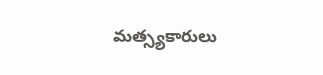మత్స్యకారులు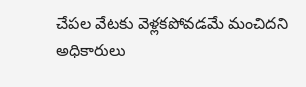చేపల వేటకు వెళ్లకపోవడమే మంచిదని అధికారులు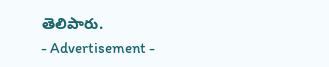తెలిపారు.
- Advertisement -